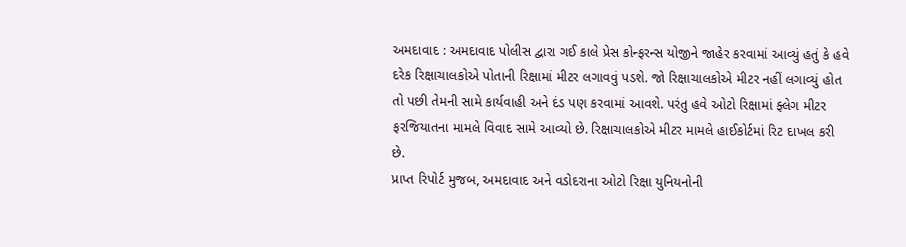અમદાવાદ : અમદાવાદ પોલીસ દ્વારા ગઈ કાલે પ્રેસ કોન્ફરન્સ યોજીને જાહેર કરવામાં આવ્યું હતું કે હવે દરેક રિક્ષાચાલકોએ પોતાની રિક્ષામાં મીટર લગાવવું પડશે. જો રિક્ષાચાલકોએ મીટર નહીં લગાવ્યું હોત તો પછી તેમની સામે કાર્યવાહી અને દંડ પણ કરવામાં આવશે. પરંતુ હવે ઓટો રિક્ષામાં ફ્લેગ મીટર ફરજિયાતના મામલે વિવાદ સામે આવ્યો છે. રિક્ષાચાલકોએ મીટર મામલે હાઈકોર્ટમાં રિટ દાખલ કરી છે.
પ્રાપ્ત રિપોર્ટ મુજબ, અમદાવાદ અને વડોદરાના ઓટો રિક્ષા યુનિયનોની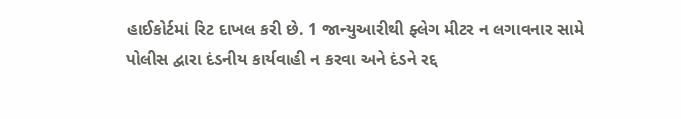હાઈકોર્ટમાં રિટ દાખલ કરી છે. 1 જાન્યુઆરીથી ફ્લેગ મીટર ન લગાવનાર સામે પોલીસ દ્વારા દંડનીય કાર્યવાહી ન કરવા અને દંડને રદ્દ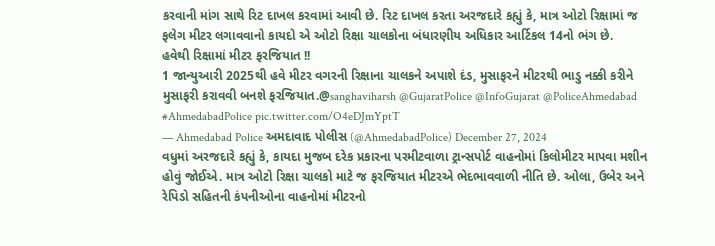કરવાની માંગ સાથે રિટ દાખલ કરવામાં આવી છે. રિટ દાખલ કરતા અરજદારે કહ્યું કે, માત્ર ઓટો રિક્ષામાં જ ફલેગ મીટર લગાવવાનો કાયદો એ ઓટો રિક્ષા ચાલકોના બંધારણીય અધિકાર આર્ટિકલ 14નો ભંગ છે.
હવેથી રિક્ષામાં મીટર ફરજિયાત !!
1 જાન્યુઆરી 2025થી હવે મીટર વગરની રિક્ષાના ચાલકને અપાશે દંડ, મુસાફરને મીટરથી ભાડુ નક્કી કરીને મુસાફરી કરાવવી બનશે ફરજિયાત.@sanghaviharsh @GujaratPolice @InfoGujarat @PoliceAhmedabad #AhmedabadPolice pic.twitter.com/O4eDJmYptT
— Ahmedabad Police અમદાવાદ પોલીસ (@AhmedabadPolice) December 27, 2024
વધુમાં અરજદારે કહ્યું કે, કાયદા મુજબ દરેક પ્રકારના પરમીટવાળા ટ્રાન્સપોર્ટ વાહનોમાં કિલોમીટર માપવા મશીન હોવું જોઈએ. માત્ર ઓટો રિક્ષા ચાલકો માટે જ ફરજિયાત મીટરએ ભેદભાવવાળી નીતિ છે. ઓલા, ઉબેર અને રેપિડો સહિતની કંપનીઓના વાહનોમાં મીટરનો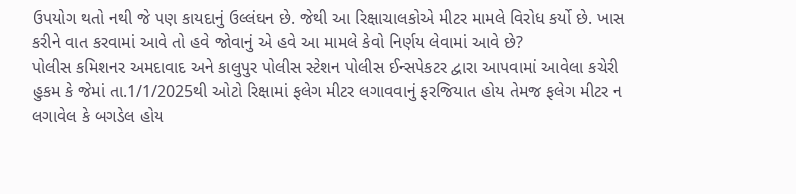ઉપયોગ થતો નથી જે પણ કાયદાનું ઉલ્લંઘન છે. જેથી આ રિક્ષાચાલકોએ મીટર મામલે વિરોધ કર્યો છે. ખાસ કરીને વાત કરવામાં આવે તો હવે જોવાનું એ હવે આ મામલે કેવો નિર્ણય લેવામાં આવે છે?
પોલીસ કમિશનર અમદાવાદ અને કાલુપુર પોલીસ સ્ટેશન પોલીસ ઈન્સપેકટર દ્વારા આપવામાં આવેલા કચેરી હુકમ કે જેમાં તા.1/1/2025થી ઓટો રિક્ષામાં ફલેગ મીટર લગાવવાનું ફરજિયાત હોય તેમજ ફલેગ મીટર ન લગાવેલ કે બગડેલ હોય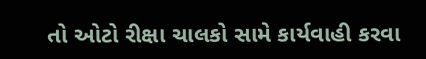તો ઓટો રીક્ષા ચાલકો સામે કાર્યવાહી કરવા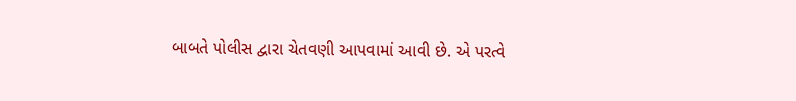બાબતે પોલીસ દ્વારા ચેતવણી આપવામાં આવી છે. એ પરત્વે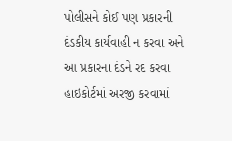પોલીસને કોઈ પણ પ્રકારની દંડકીય કાર્યવાહી ન કરવા અને આ પ્રકારના દંડને રદ કરવા હાઇકોર્ટમાં અરજી કરવામાં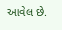આવેલ છે.